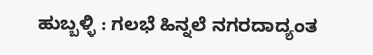ಹುಬ್ಬಳ್ಳಿ : ಗಲಭೆ ಹಿನ್ನಲೆ ನಗರದಾದ್ಯಂತ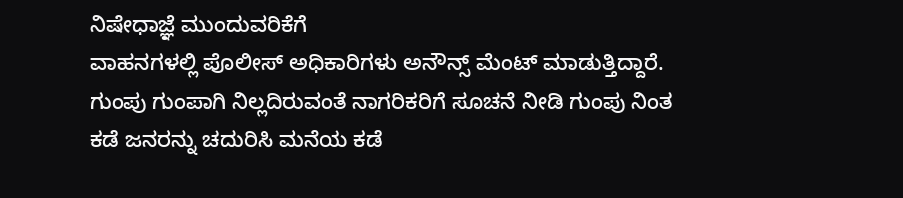ನಿಷೇಧಾಜ್ಞೆ ಮುಂದುವರಿಕೆಗೆ
ವಾಹನಗಳಲ್ಲಿ ಪೊಲೀಸ್ ಅಧಿಕಾರಿಗಳು ಅನೌನ್ಸ್ ಮೆಂಟ್ ಮಾಡುತ್ತಿದ್ದಾರೆ.
ಗುಂಪು ಗುಂಪಾಗಿ ನಿಲ್ಲದಿರುವಂತೆ ನಾಗರಿಕರಿಗೆ ಸೂಚನೆ ನೀಡಿ ಗುಂಪು ನಿಂತ ಕಡೆ ಜನರನ್ನು ಚದುರಿಸಿ ಮನೆಯ ಕಡೆ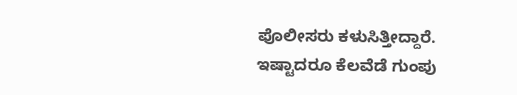ಪೊಲೀಸರು ಕಳುಸಿತ್ತೀದ್ದಾರೆ. ಇಷ್ಟಾದರೂ ಕೆಲವೆಡೆ ಗುಂಪು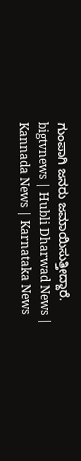ಗುಂಪಾಗಿ ಜನರು ಜಮಾಯಿಸುತ್ತೀದ್ದಾರೆ.
bigtvnews | Hubli Dharwad News | Kannada News | Karnataka News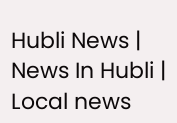Hubli News | News In Hubli | Local news